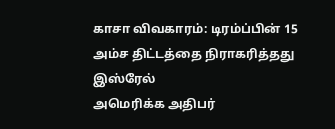காசா விவகாரம்: டிரம்ப்பின் 15 அம்ச திட்டத்தை நிராகரித்தது இஸ்ரேல்
அமெரிக்க அதிபர்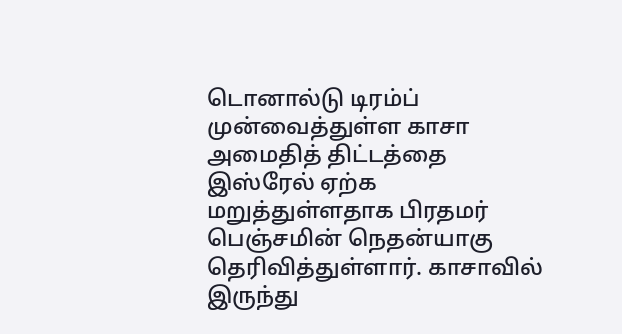டொனால்டு டிரம்ப் முன்வைத்துள்ள காசா அமைதித் திட்டத்தை இஸ்ரேல் ஏற்க மறுத்துள்ளதாக பிரதமர் பெஞ்சமின் நெதன்யாகு தெரிவித்துள்ளார். காசாவில் இருந்து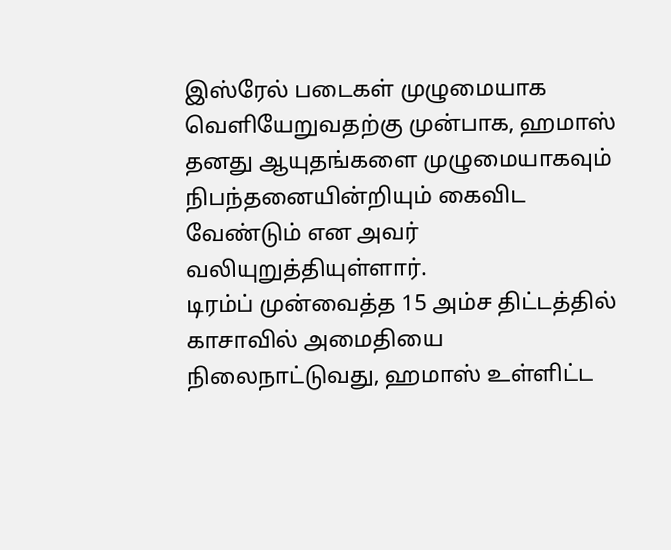இஸ்ரேல் படைகள் முழுமையாக வெளியேறுவதற்கு முன்பாக, ஹமாஸ் தனது ஆயுதங்களை முழுமையாகவும் நிபந்தனையின்றியும் கைவிட வேண்டும் என அவர் வலியுறுத்தியுள்ளார்.
டிரம்ப் முன்வைத்த 15 அம்ச திட்டத்தில் காசாவில் அமைதியை நிலைநாட்டுவது, ஹமாஸ் உள்ளிட்ட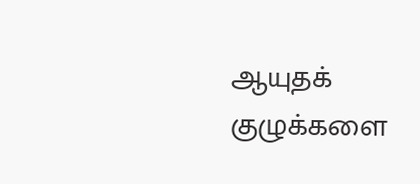ஆயுதக் குழுக்களை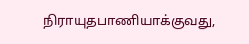நிராயுதபாணியாக்குவது,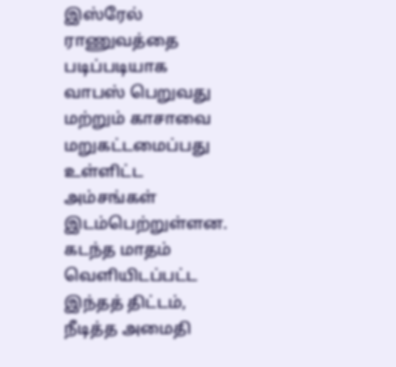இஸ்ரேல் ராணுவத்தை படிப்படியாக வாபஸ் பெறுவது மற்றும் காசாவை மறுகட்டமைப்பது உள்ளிட்ட அம்சங்கள் இடம்பெற்றுள்ளன. கடந்த மாதம் வெளியிடப்பட்ட இந்தத் திட்டம், நீடித்த அமைதி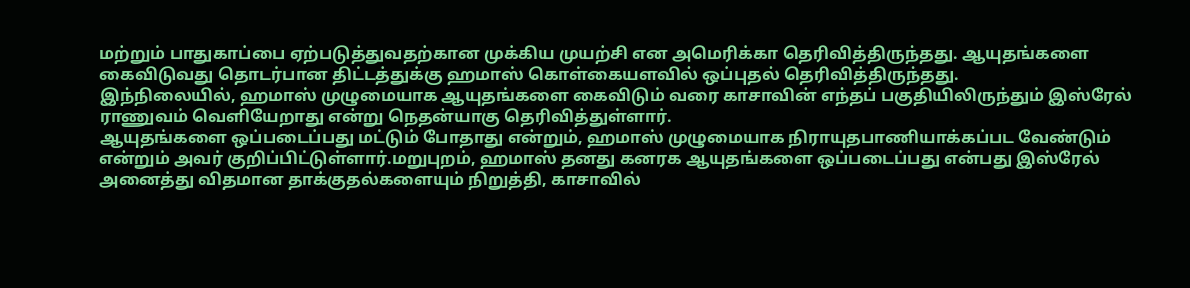மற்றும் பாதுகாப்பை ஏற்படுத்துவதற்கான முக்கிய முயற்சி என அமெரிக்கா தெரிவித்திருந்தது. ஆயுதங்களை கைவிடுவது தொடர்பான திட்டத்துக்கு ஹமாஸ் கொள்கையளவில் ஒப்புதல் தெரிவித்திருந்தது.
இந்நிலையில், ஹமாஸ் முழுமையாக ஆயுதங்களை கைவிடும் வரை காசாவின் எந்தப் பகுதியிலிருந்தும் இஸ்ரேல் ராணுவம் வெளியேறாது என்று நெதன்யாகு தெரிவித்துள்ளார்.
ஆயுதங்களை ஒப்படைப்பது மட்டும் போதாது என்றும், ஹமாஸ் முழுமையாக நிராயுதபாணியாக்கப்பட வேண்டும் என்றும் அவர் குறிப்பிட்டுள்ளார்.மறுபுறம், ஹமாஸ் தனது கனரக ஆயுதங்களை ஒப்படைப்பது என்பது இஸ்ரேல் அனைத்து விதமான தாக்குதல்களையும் நிறுத்தி, காசாவில்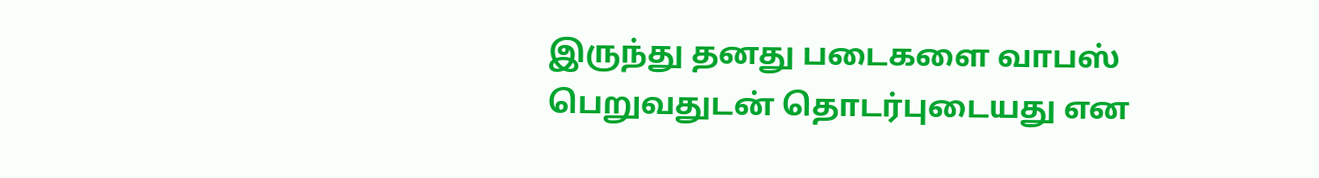இருந்து தனது படைகளை வாபஸ் பெறுவதுடன் தொடர்புடையது என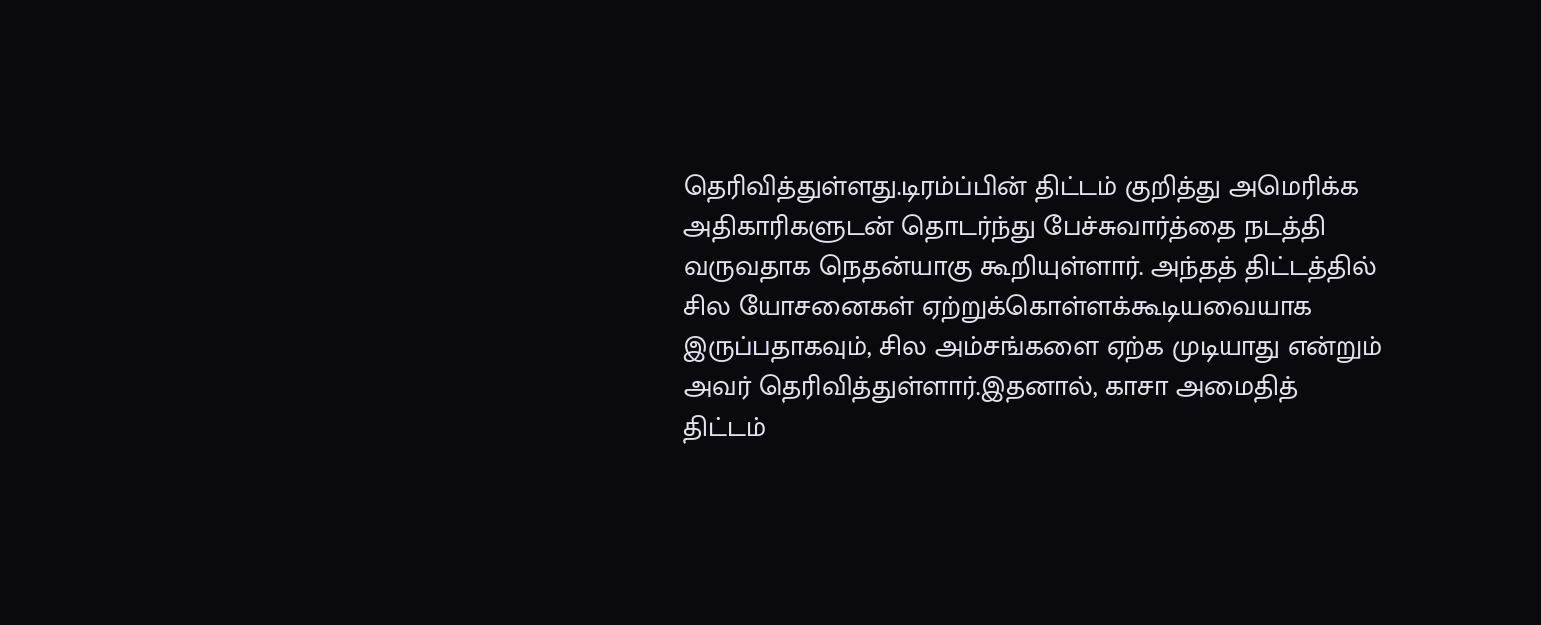தெரிவித்துள்ளது.டிரம்ப்பின் திட்டம் குறித்து அமெரிக்க அதிகாரிகளுடன் தொடர்ந்து பேச்சுவார்த்தை நடத்தி வருவதாக நெதன்யாகு கூறியுள்ளார். அந்தத் திட்டத்தில் சில யோசனைகள் ஏற்றுக்கொள்ளக்கூடியவையாக இருப்பதாகவும், சில அம்சங்களை ஏற்க முடியாது என்றும் அவர் தெரிவித்துள்ளார்.இதனால், காசா அமைதித் திட்டம்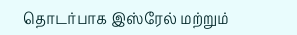தொடர்பாக இஸ்ரேல் மற்றும்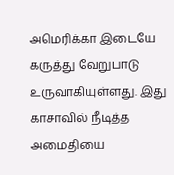அமெரிக்கா இடையே கருத்து வேறுபாடு உருவாகியுள்ளது. இது காசாவில் நீடித்த அமைதியை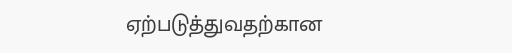ஏற்படுத்துவதற்கான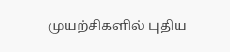முயற்சிகளில் புதிய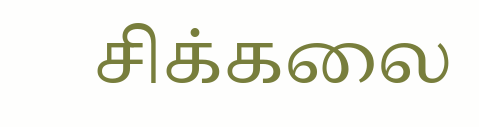சிக்கலை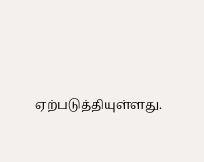ஏற்படுத்தியுள்ளது.